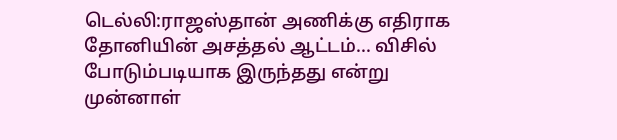டெல்லி:ராஜஸ்தான் அணிக்கு எதிராக தோனியின் அசத்தல் ஆட்டம்... விசில் போடும்படியாக இருந்தது என்று முன்னாள்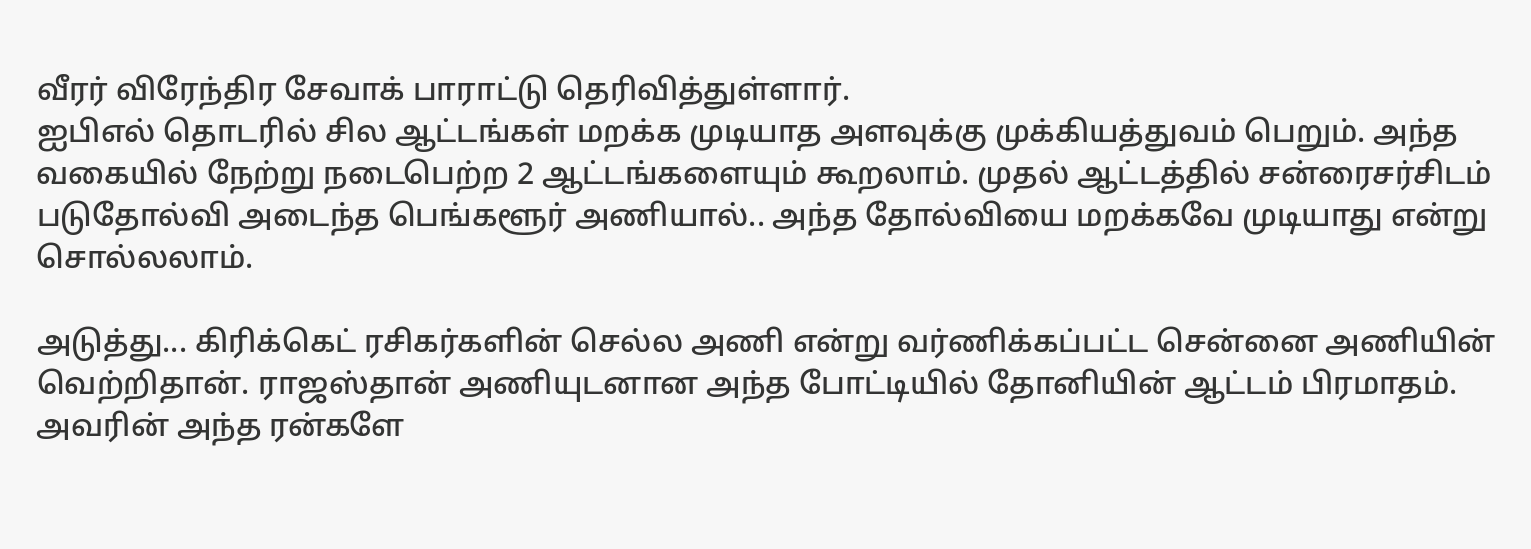வீரர் விரேந்திர சேவாக் பாராட்டு தெரிவித்துள்ளார்.
ஐபிஎல் தொடரில் சில ஆட்டங்கள் மறக்க முடியாத அளவுக்கு முக்கியத்துவம் பெறும். அந்த வகையில் நேற்று நடைபெற்ற 2 ஆட்டங்களையும் கூறலாம். முதல் ஆட்டத்தில் சன்ரைசர்சிடம் படுதோல்வி அடைந்த பெங்களூர் அணியால்.. அந்த தோல்வியை மறக்கவே முடியாது என்று சொல்லலாம்.

அடுத்து... கிரிக்கெட் ரசிகர்களின் செல்ல அணி என்று வர்ணிக்கப்பட்ட சென்னை அணியின் வெற்றிதான். ராஜஸ்தான் அணியுடனான அந்த போட்டியில் தோனியின் ஆட்டம் பிரமாதம். அவரின் அந்த ரன்களே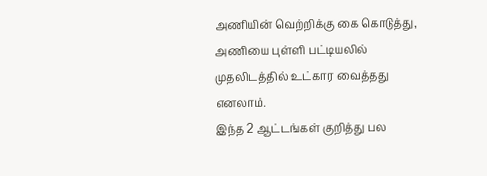அணியின் வெற்றிக்கு கை கொடுத்து, அணியை புள்ளி பட்டியலில் முதலிடத்தில் உட்கார வைத்தது எனலாம்.
இந்த 2 ஆட்டங்கள் குறித்து பல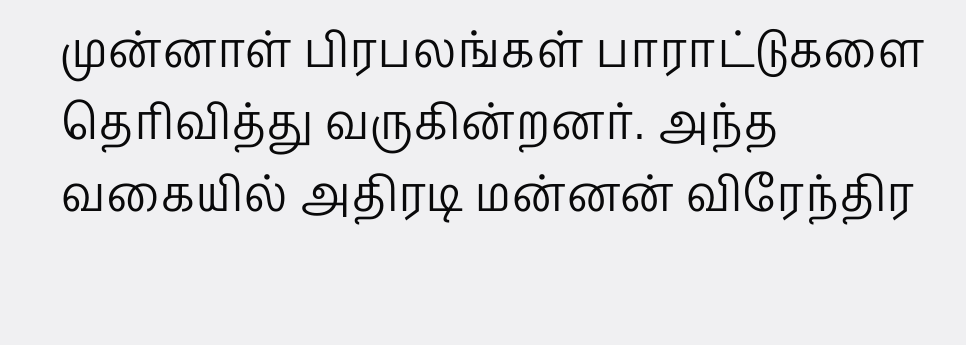முன்னாள் பிரபலங்கள் பாராட்டுகளை தெரிவித்து வருகின்றனர். அந்த வகையில் அதிரடி மன்னன் விரேந்திர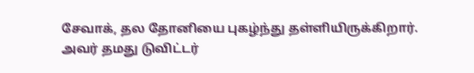சேவாக், தல தோனியை புகழ்ந்து தள்ளியிருக்கிறார்.
அவர் தமது டுவிட்டர்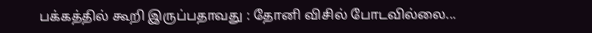பக்கத்தில் கூறி இருப்பதாவது : தோனி விசில் போடவில்லை...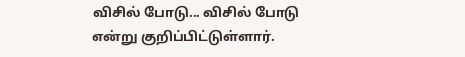விசில் போடு... விசில் போடு என்று குறிப்பிட்டுள்ளார்.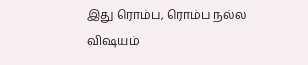இது ரொம்ப, ரொம்ப நல்ல விஷயம்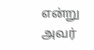என்று அவர்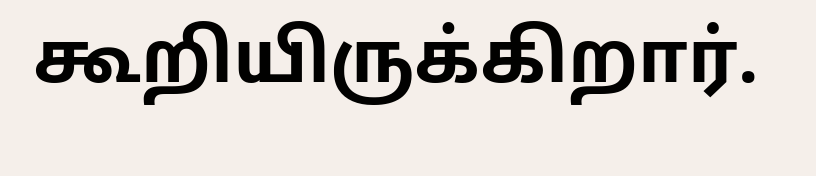கூறியிருக்கிறார்.